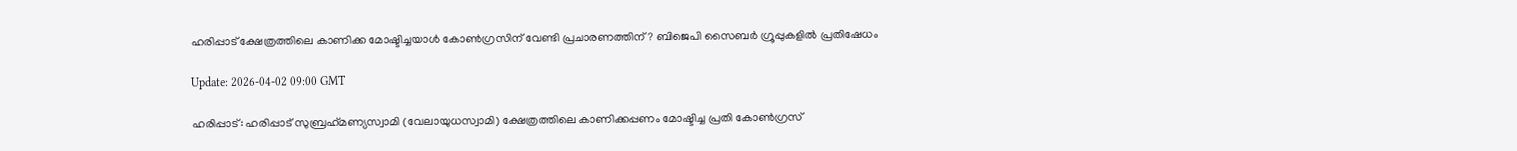ഹരിപ്പാട് ക്ഷേത്രത്തിലെ കാണിക്ക മോഷ്ടിച്ചയാള്‍ കോണ്‍ഗ്രസിന് വേണ്ടി പ്രചാരണത്തിന്? ബിജെപി സൈബര്‍ ഗ്രൂപ്പുകളില്‍ പ്രതിഷേധം

Update: 2026-04-02 09:00 GMT

ഹരിപ്പാട്: ഹരിപ്പാട് സുബ്രഹ്‌മണ്യസ്വാമി (വേലായുധസ്വാമി) ക്ഷേത്രത്തിലെ കാണിക്കപ്പണം മോഷ്ടിച്ച പ്രതി കോണ്‍ഗ്രസ്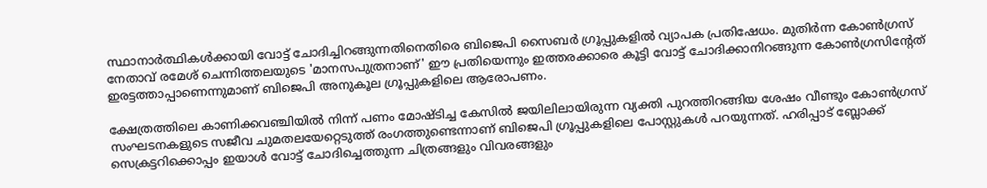സ്ഥാനാര്‍ത്ഥികള്‍ക്കായി വോട്ട് ചോദിച്ചിറങ്ങുന്നതിനെതിരെ ബിജെപി സൈബര്‍ ഗ്രൂപ്പുകളില്‍ വ്യാപക പ്രതിഷേധം. മുതിര്‍ന്ന കോണ്‍ഗ്രസ് നേതാവ് രമേശ് ചെന്നിത്തലയുടെ 'മാനസപുത്രനാണ്' ഈ പ്രതിയെന്നും ഇത്തരക്കാരെ കൂട്ടി വോട്ട് ചോദിക്കാനിറങ്ങുന്ന കോണ്‍ഗ്രസിന്റേത് ഇരട്ടത്താപ്പാണെന്നുമാണ് ബിജെപി അനുകൂല ഗ്രൂപ്പുകളിലെ ആരോപണം.

ക്ഷേത്രത്തിലെ കാണിക്കവഞ്ചിയില്‍ നിന്ന് പണം മോഷ്ടിച്ച കേസില്‍ ജയിലിലായിരുന്ന വ്യക്തി പുറത്തിറങ്ങിയ ശേഷം വീണ്ടും കോണ്‍ഗ്രസ് സംഘടനകളുടെ സജീവ ചുമതലയേറ്റെടുത്ത് രംഗത്തുണ്ടെന്നാണ് ബിജെപി ഗ്രൂപ്പുകളിലെ പോസ്റ്റുകള്‍ പറയുന്നത്. ഹരിപ്പാട് ബ്ലോക്ക് സെക്രട്ടറിക്കൊപ്പം ഇയാള്‍ വോട്ട് ചോദിച്ചെത്തുന്ന ചിത്രങ്ങളും വിവരങ്ങളും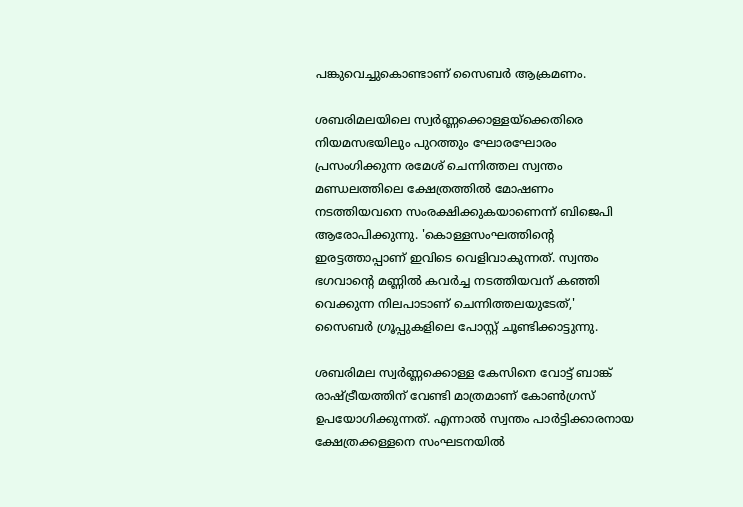പങ്കുവെച്ചുകൊണ്ടാണ് സൈബര്‍ ആക്രമണം.

ശബരിമലയിലെ സ്വര്‍ണ്ണക്കൊള്ളയ്ക്കെതിരെ നിയമസഭയിലും പുറത്തും ഘോരഘോരം പ്രസംഗിക്കുന്ന രമേശ് ചെന്നിത്തല സ്വന്തം മണ്ഡലത്തിലെ ക്ഷേത്രത്തില്‍ മോഷണം നടത്തിയവനെ സംരക്ഷിക്കുകയാണെന്ന് ബിജെപി ആരോപിക്കുന്നു. 'കൊള്ളസംഘത്തിന്റെ ഇരട്ടത്താപ്പാണ് ഇവിടെ വെളിവാകുന്നത്. സ്വന്തം ഭഗവാന്റെ മണ്ണില്‍ കവര്‍ച്ച നടത്തിയവന് കഞ്ഞി വെക്കുന്ന നിലപാടാണ് ചെന്നിത്തലയുടേത്,' സൈബര്‍ ഗ്രൂപ്പുകളിലെ പോസ്റ്റ് ചൂണ്ടിക്കാട്ടുന്നു.

ശബരിമല സ്വര്‍ണ്ണക്കൊള്ള കേസിനെ വോട്ട് ബാങ്ക് രാഷ്ട്രീയത്തിന് വേണ്ടി മാത്രമാണ് കോണ്‍ഗ്രസ് ഉപയോഗിക്കുന്നത്. എന്നാല്‍ സ്വന്തം പാര്‍ട്ടിക്കാരനായ ക്ഷേത്രക്കള്ളനെ സംഘടനയില്‍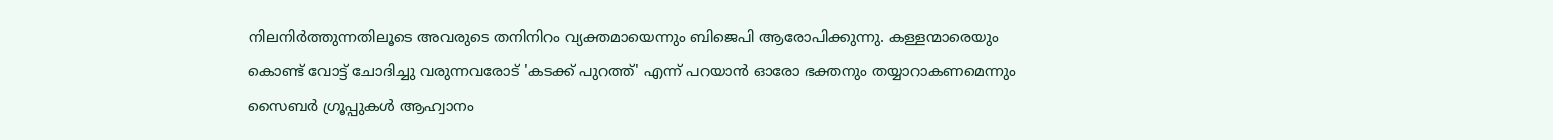നിലനിര്‍ത്തുന്നതിലൂടെ അവരുടെ തനിനിറം വ്യക്തമായെന്നും ബിജെപി ആരോപിക്കുന്നു. കള്ളന്മാരെയും കൊണ്ട് വോട്ട് ചോദിച്ചു വരുന്നവരോട് 'കടക്ക് പുറത്ത്' എന്ന് പറയാന്‍ ഓരോ ഭക്തനും തയ്യാറാകണമെന്നും സൈബര്‍ ഗ്രൂപ്പുകള്‍ ആഹ്വാനം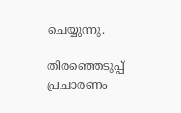ചെയ്യുന്നു.

തിരഞ്ഞെടുപ്പ് പ്രചാരണം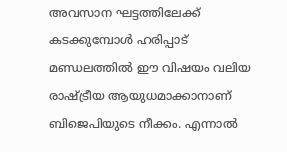അവസാന ഘട്ടത്തിലേക്ക് കടക്കുമ്പോള്‍ ഹരിപ്പാട് മണ്ഡലത്തില്‍ ഈ വിഷയം വലിയ രാഷ്ട്രീയ ആയുധമാക്കാനാണ് ബിജെപിയുടെ നീക്കം. എന്നാല്‍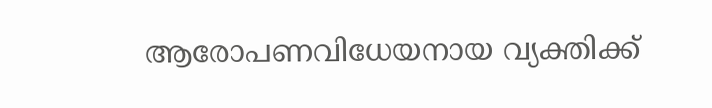ആരോപണവിധേയനായ വ്യക്തിക്ക്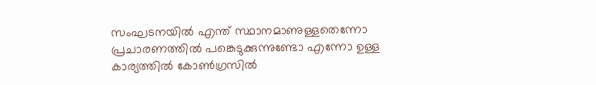സംഘടനയില്‍ എന്ത് സ്ഥാനമാണുള്ളതെന്നോ പ്രചാരണത്തില്‍ പങ്കെടുക്കുന്നുണ്ടോ എന്നോ ഉള്ള കാര്യത്തില്‍ കോണ്‍ഗ്രസില്‍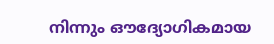നിന്നും ഔദ്യോഗികമായ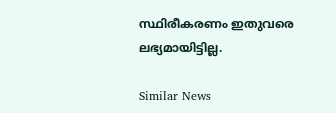സ്ഥിരീകരണം ഇതുവരെ ലഭ്യമായിട്ടില്ല.

Similar News